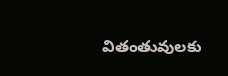వితంతువులకు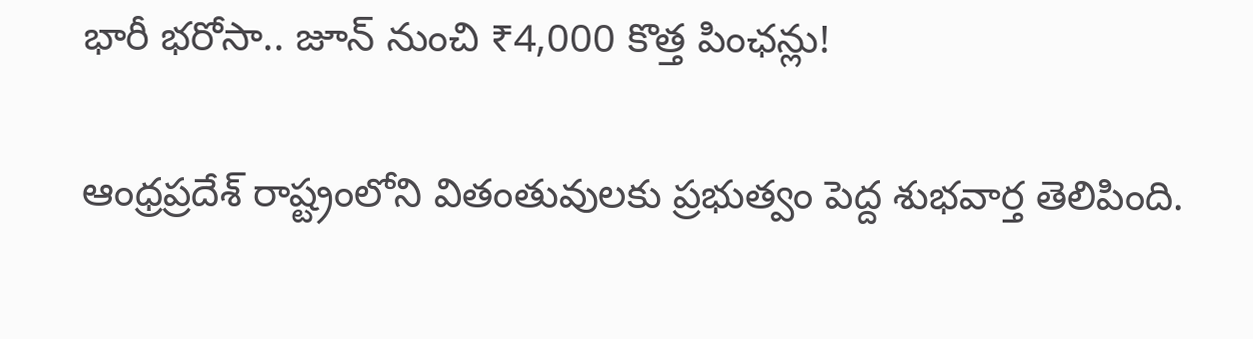భారీ భరోసా.. జూన్ నుంచి ₹4,000 కొత్త పింఛన్లు!

ఆంధ్రప్రదేశ్ రాష్ట్రంలోని వితంతువులకు ప్రభుత్వం పెద్ద శుభవార్త తెలిపింది.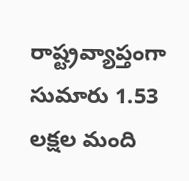రాష్ట్రవ్యాప్తంగా సుమారు 1.53 లక్షల మంది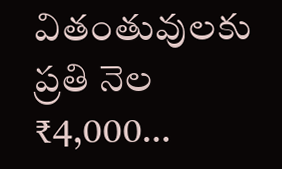వితంతువులకు ప్రతి నెల ₹4,000…